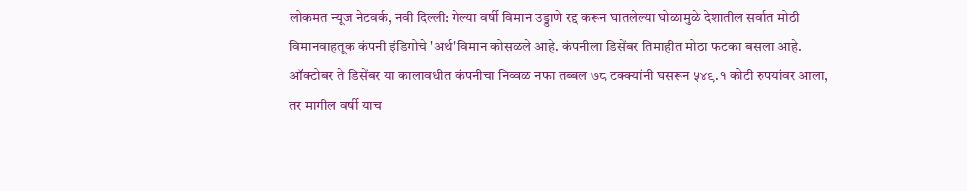लोकमत न्यूज नेटवर्क, नवी दिल्ली: गेल्या वर्षी विमान उड्डाणे रद्द करून घातलेल्या घोळामुळे देशातील सर्वात मोठी विमानवाहतूक कंपनी इंडिगोचे 'अर्थ'विमान कोसळले आहे. कंपनीला डिसेंबर तिमाहीत मोठा फटका बसला आहे. ऑक्टोबर ते डिसेंबर या कालावधीत कंपनीचा निव्वळ नफा तब्बल ७८ टक्क्यांनी घसरून ५४९.१ कोटी रुपयांवर आला, तर मागील वर्षी याच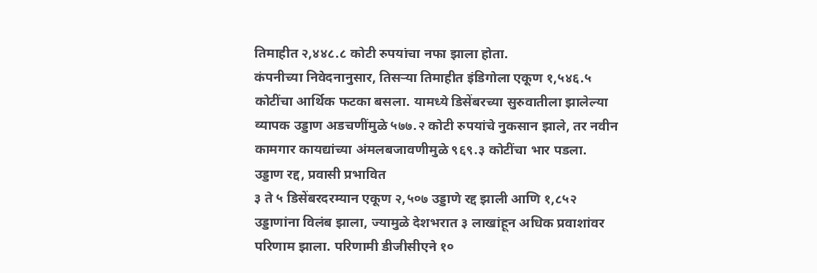तिमाहीत २,४४८.८ कोटी रुपयांचा नफा झाला होता.
कंपनीच्या निवेदनानुसार, तिसऱ्या तिमाहीत इंडिगोला एकूण १,५४६.५ कोटींचा आर्थिक फटका बसला. यामध्ये डिसेंबरच्या सुरुवातीला झालेल्या व्यापक उड्डाण अडचणींमुळे ५७७.२ कोटी रुपयांचे नुकसान झाले, तर नवीन कामगार कायद्यांच्या अंमलबजावणीमुळे ९६९.३ कोटींचा भार पडला.
उड्डाण रद्द, प्रवासी प्रभावित
३ ते ५ डिसेंबरदरम्यान एकूण २,५०७ उड्डाणे रद्द झाली आणि १,८५२ उड्डाणांना विलंब झाला, ज्यामुळे देशभरात ३ लाखांहून अधिक प्रवाशांवर परिणाम झाला. परिणामी डीजीसीएने १०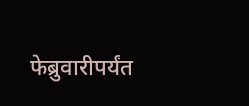फेब्रुवारीपर्यंत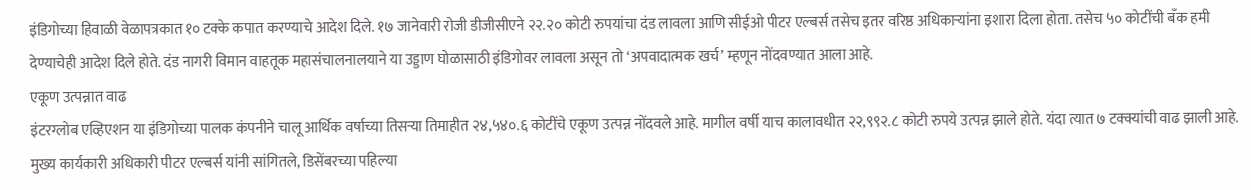इंडिगोच्या हिवाळी वेळापत्रकात १० टक्के कपात करण्याचे आदेश दिले. १७ जानेवारी रोजी डीजीसीएने २२.२० कोटी रुपयांचा दंड लावला आणि सीईओ पीटर एल्बर्स तसेच इतर वरिष्ठ अधिकाऱ्यांना इशारा दिला होता. तसेच ५० कोटींची बँक हमी देण्याचेही आदेश दिले होते. दंड नागरी विमान वाहतूक महासंचालनालयाने या उड्डाण घोळासाठी इंडिगोवर लावला असून तो ‘अपवादात्मक खर्च’ म्हणून नोंदवण्यात आला आहे.
एकूण उत्पन्नात वाढ
इंटरग्लोब एव्हिएशन या इंडिगोच्या पालक कंपनीने चालू आर्थिक वर्षाच्या तिसऱ्या तिमाहीत २४,५४०.६ कोटींचे एकूण उत्पन्न नोंदवले आहे. मागील वर्षी याच कालावधीत २२,९९२.८ कोटी रुपये उत्पन्न झाले होते. यंदा त्यात ७ टक्क्यांची वाढ झाली आहे. मुख्य कार्यकारी अधिकारी पीटर एल्बर्स यांनी सांगितले, डिसेंबरच्या पहिल्या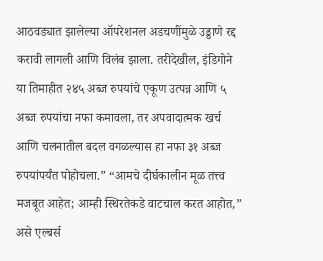आठवड्यात झालेल्या ऑपरेशनल अडचणींमुळे उड्डाणे रद्द करावी लागली आणि विलंब झाला. तरीदेखील, इंडिगोने या तिमाहीत २४५ अब्ज रुपयांचे एकूण उत्पन्न आणि ५ अब्ज रुपयांचा नफा कमावला, तर अपवादात्मक खर्च आणि चलनातील बदल वगळल्यास हा नफा ३१ अब्ज रुपयांपर्यंत पोहोचला.” “आमचे दीर्घकालीन मूळ तत्त्व मजबूत आहेत; आम्ही स्थिरतेकडे वाटचाल करत आहोत,” असे एल्बर्स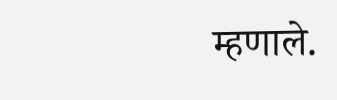म्हणाले.